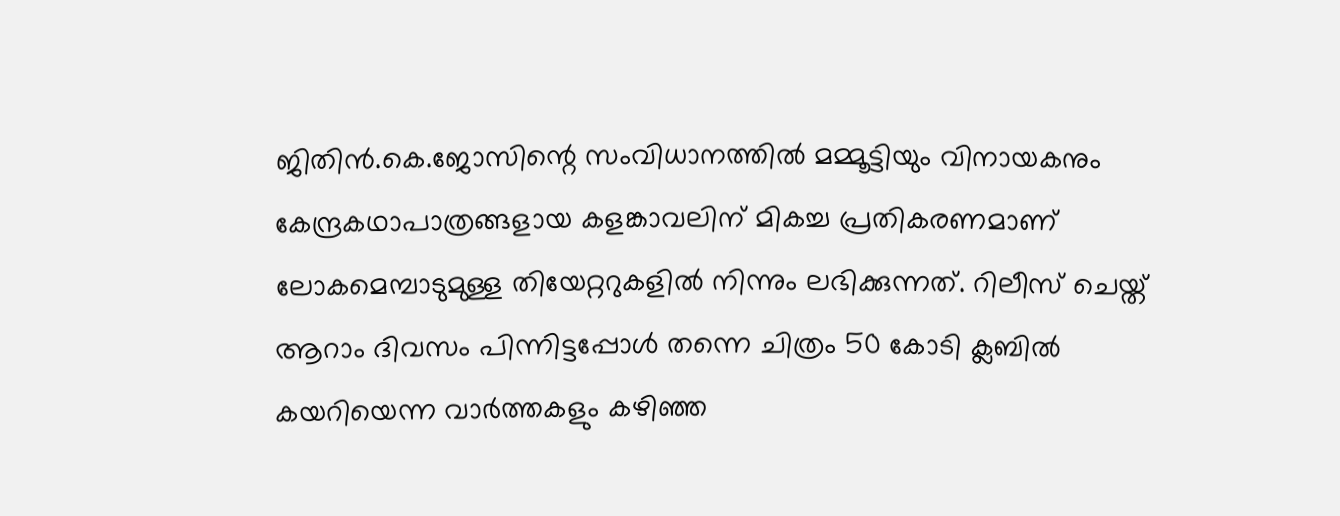ജിതിന്‍.കെ.ജോസിന്റെ സംവിധാനത്തില്‍ മമ്മൂട്ടിയും വിനായകനും കേന്ദ്രകഥാപാത്രങ്ങളായ കളങ്കാവലിന് മികച്ച പ്രതികരണമാണ് ലോകമെമ്പാടുമുള്ള തിയേറ്ററുകളില്‍ നിന്നും ലഭിക്കുന്നത്. റിലീസ് ചെയ്ത് ആറാം ദിവസം പിന്നിട്ടപ്പോള്‍ തന്നെ ചിത്രം 50 കോടി ക്ലബില്‍ കയറിയെന്ന വാര്‍ത്തകളും കഴിഞ്ഞ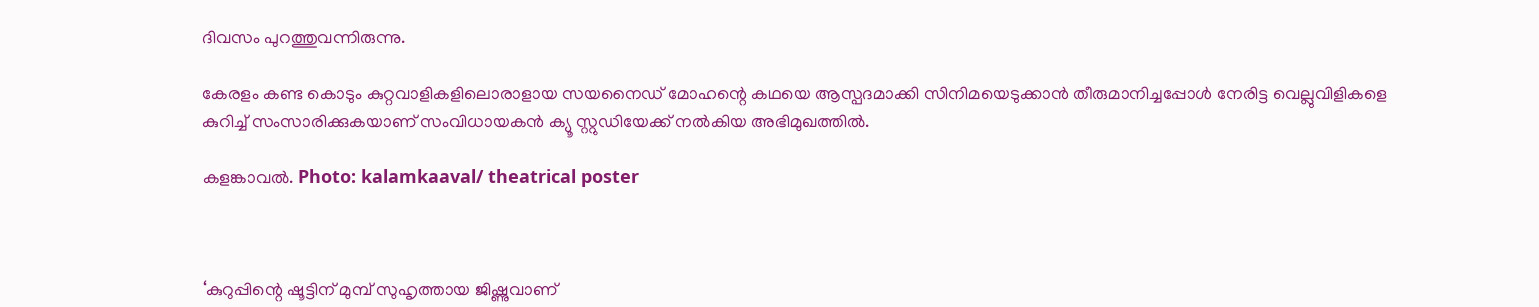ദിവസം പുറത്തുവന്നിരുന്നു.

കേരളം കണ്ട കൊടും കുറ്റവാളികളിലൊരാളായ സയനൈഡ് മോഹന്റെ കഥയെ ആസ്പദമാക്കി സിനിമയെടുക്കാന്‍ തീരുമാനിച്ചപ്പോള്‍ നേരിട്ട വെല്ലുവിളികളെ കുറിച്ച് സംസാരിക്കുകയാണ് സംവിധായകന്‍ ക്യൂ സ്റ്റുഡിയേക്ക് നല്‍കിയ അഭിമുഖത്തില്‍.

കളങ്കാവല്‍. Photo: kalamkaaval/ theatrical poster



‘കുറുപ്പിന്റെ ഷൂട്ടിന് മുമ്പ് സുഹൃത്തായ ജിഷ്ണുവാണ്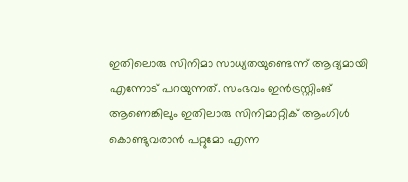ഇതിലൊരു സിനിമാ സാധ്യതയുണ്ടെന്ന് ആദ്യമായി എന്നോട് പറയുന്നത്. സംഭവം ഇന്‍ട്രസ്റ്റിംങ് ആണെങ്കിലും ഇതിലാരു സിനിമാറ്റിക് ആംഗിള്‍ കൊണ്ടുവരാന്‍ പറ്റുമോ എന്ന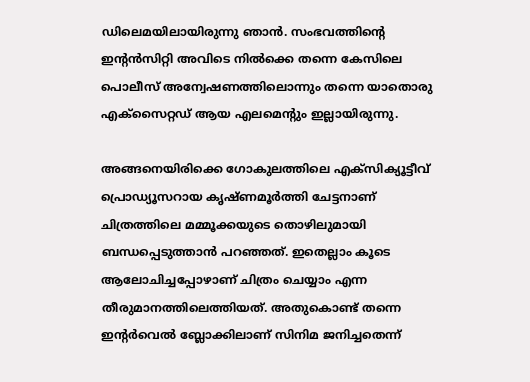ഡിലെമയിലായിരുന്നു ഞാന്‍. സംഭവത്തിന്റെ ഇന്റന്‍സിറ്റി അവിടെ നില്‍ക്കെ തന്നെ കേസിലെ പൊലീസ് അന്വേഷണത്തിലൊന്നും തന്നെ യാതൊരു എക്‌സൈറ്റഡ് ആയ എലമെന്റും ഇല്ലായിരുന്നു.

അങ്ങനെയിരിക്കെ ഗോകുലത്തിലെ എക്‌സിക്യൂട്ടീവ് പ്രൊഡ്യൂസറായ കൃഷ്ണമൂര്‍ത്തി ചേട്ടനാണ് ചിത്രത്തിലെ മമ്മൂക്കയുടെ തൊഴിലുമായി ബന്ധപ്പെടുത്താന്‍ പറഞ്ഞത്. ഇതെല്ലാം കൂടെ ആലോചിച്ചപ്പോഴാണ് ചിത്രം ചെയ്യാം എന്ന തീരുമാനത്തിലെത്തിയത്. അതുകൊണ്ട് തന്നെ ഇന്റര്‍വെല്‍ ബ്ലോക്കിലാണ് സിനിമ ജനിച്ചതെന്ന്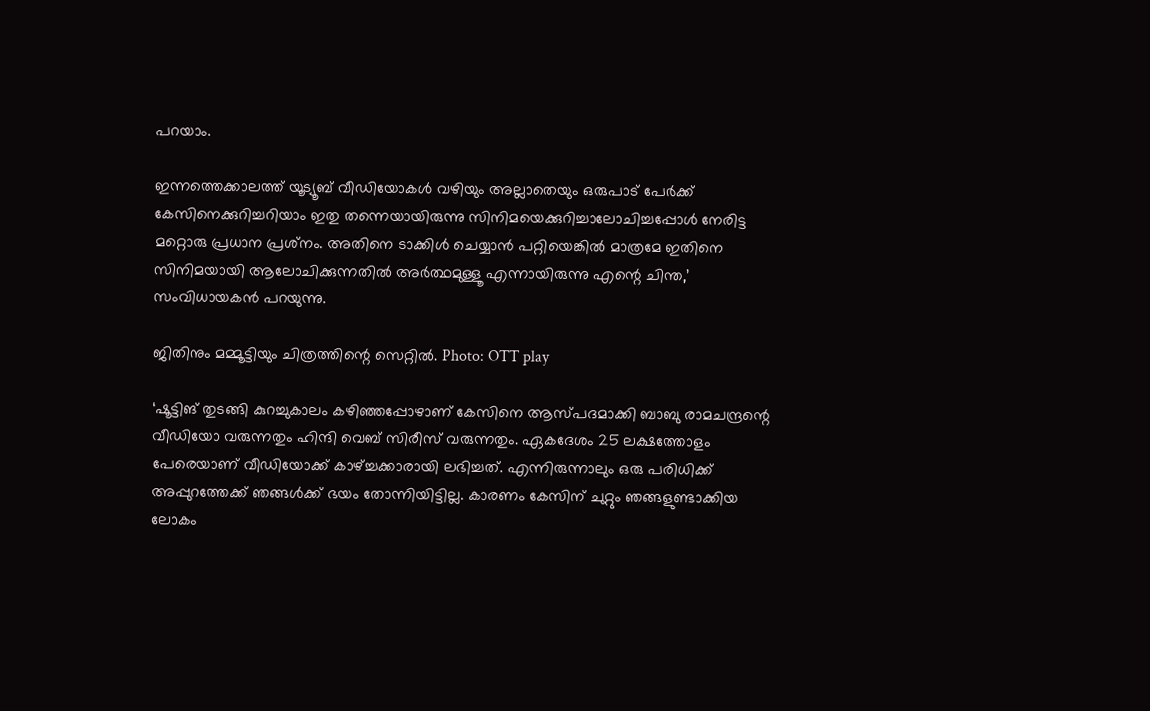പറയാം.

ഇന്നത്തെക്കാലത്ത് യൂട്യൂബ് വീഡിയോകള്‍ വഴിയും അല്ലാതെയും ഒരുപാട് പേര്‍ക്ക് കേസിനെക്കുറിച്ചറിയാം ഇതു തന്നെയായിരുന്നു സിനിമയെക്കുറിച്ചാലോചിച്ചപ്പോള്‍ നേരിട്ട മറ്റൊരു പ്രധാന പ്രശ്‌നം. അതിനെ ടാക്കിള്‍ ചെയ്യാന്‍ പറ്റിയെങ്കില്‍ മാത്രമേ ഇതിനെ സിനിമയായി ആലോചിക്കുന്നതില്‍ അര്‍ത്ഥമുള്ളൂ എന്നായിരുന്നു എന്റെ ചിന്ത,’ സംവിധായകന്‍ പറയുന്നു.

ജിതിനും മമ്മൂട്ടിയും ചിത്രത്തിന്റെ സെറ്റില്‍. Photo: OTT play

‘ഷൂട്ടിങ് തുടങ്ങി കുറച്ചുകാലം കഴിഞ്ഞപ്പോഴാണ് കേസിനെ ആസ്പദമാക്കി ബാബു രാമചന്ദ്രന്റെ വീഡിയോ വരുന്നതും ഹിന്ദി വെബ് സിരീസ് വരുന്നതും. ഏകദേശം 25 ലക്ഷത്തോളം പേരെയാണ് വീഡിയോക്ക് കാഴ്ച്ചക്കാരായി ലഭിച്ചത്. എന്നിരുന്നാലും ഒരു പരിധിക്ക് അപ്പുറത്തേക്ക് ഞങ്ങള്‍ക്ക് ഭയം തോന്നിയിട്ടില്ല. കാരണം കേസിന് ചുറ്റും ഞങ്ങളുണ്ടാക്കിയ ലോകം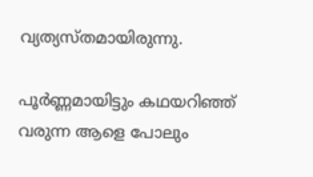വ്യത്യസ്തമായിരുന്നു.

പൂര്‍ണ്ണമായിട്ടും കഥയറിഞ്ഞ് വരുന്ന ആളെ പോലും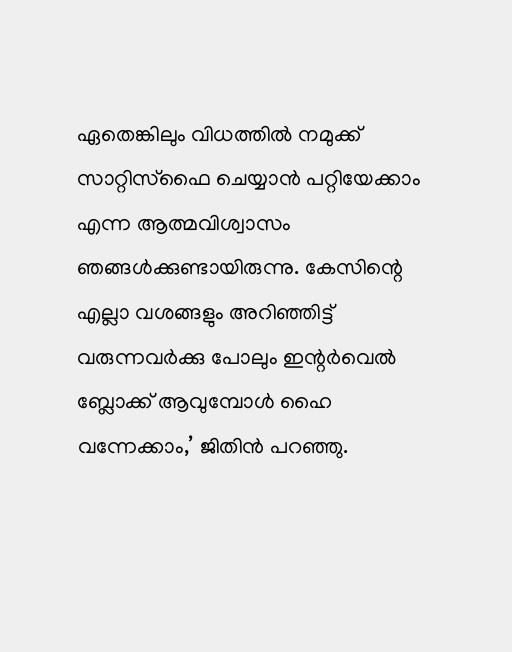ഏതെങ്കിലും വിധത്തില്‍ നമുക്ക് സാറ്റിസ്‌ഫൈ ചെയ്യാന്‍ പറ്റിയേക്കാം എന്ന ആത്മവിശ്വാസം ഞങ്ങള്‍ക്കുണ്ടായിരുന്നു. കേസിന്റെ എല്ലാ വശങ്ങളും അറിഞ്ഞിട്ട് വരുന്നവര്‍ക്കു പോലും ഇന്റര്‍വെല്‍ ബ്ലോക്ക് ആവുമ്പോള്‍ ഹൈ വന്നേക്കാം,’ ജിതിന്‍ പറഞ്ഞു.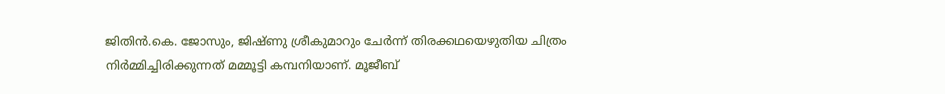ജിതിന്‍.കെ. ജോസും, ജിഷ്ണു ശ്രീകുമാറും ചേര്‍ന്ന് തിരക്കഥയെഴുതിയ ചിത്രം നിര്‍മ്മിച്ചിരിക്കുന്നത് മമ്മൂട്ടി കമ്പനിയാണ്. മൂജീബ്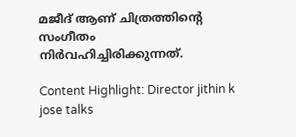മജീദ് ആണ് ചിത്രത്തിന്റെ സംഗീതം നിര്‍വഹിച്ചിരിക്കുന്നത്.

Content Highlight: Director jithin k jose talks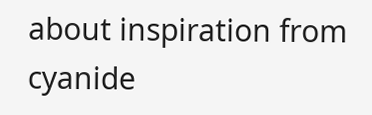about inspiration from cyanide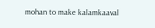mohan to make kalamkaaval